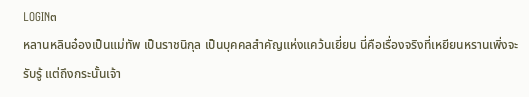LOGIN๓
หลานหลินอ๋องเป็นแม่ทัพ เป็นราชนิกุล เป็นบุคคลสำคัญแห่งแคว้นเยี่ยน นี่คือเรื่องจริงที่เหยียนหรานเพิ่งจะรับรู้ แต่ถึงกระนั้นเจ้า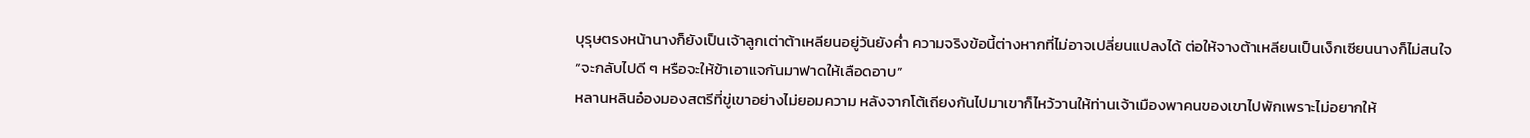บุรุษตรงหน้านางก็ยังเป็นเจ้าลูกเต่าต้าเหลียนอยู่วันยังค่ำ ความจริงข้อนี้ต่างหากที่ไม่อาจเปลี่ยนแปลงได้ ต่อให้จางต้าเหลียนเป็นเง็กเซียนนางก็ไม่สนใจ
“จะกลับไปดี ๆ หรือจะให้ข้าเอาแจกันมาฟาดให้เลือดอาบ”
หลานหลินอ๋องมองสตรีที่ขู่เขาอย่างไม่ยอมความ หลังจากโต้เถียงกันไปมาเขาก็ไหว้วานให้ท่านเจ้าเมืองพาคนของเขาไปพักเพราะไม่อยากให้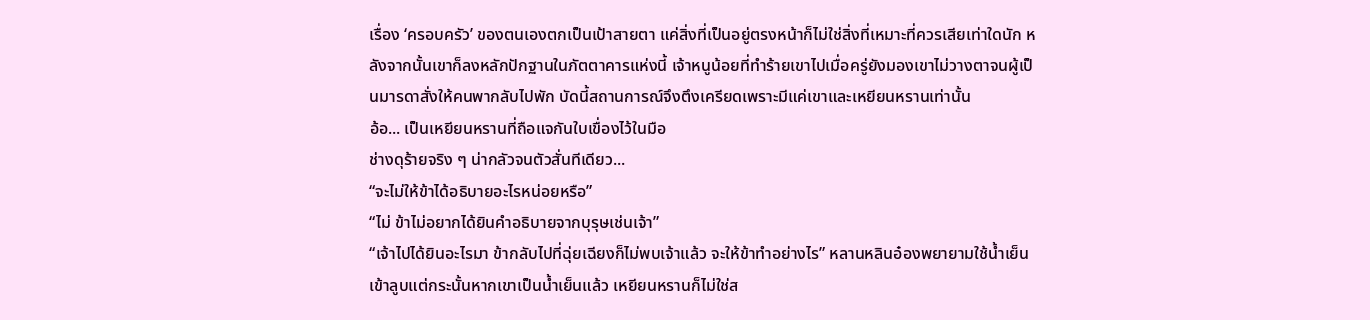เรื่อง ‘ครอบครัว’ ของตนเองตกเป็นเป้าสายตา แค่สิ่งที่เป็นอยู่ตรงหน้าก็ไม่ใช่สิ่งที่เหมาะที่ควรเสียเท่าใดนัก หลังจากนั้นเขาก็ลงหลักปักฐานในภัตตาคารแห่งนี้ เจ้าหนูน้อยที่ทำร้ายเขาไปเมื่อครู่ยังมองเขาไม่วางตาจนผู้เป็นมารดาสั่งให้คนพากลับไปพัก บัดนี้สถานการณ์จึงตึงเครียดเพราะมีแค่เขาและเหยียนหรานเท่านั้น
อ้อ... เป็นเหยียนหรานที่ถือแจกันใบเขื่องไว้ในมือ
ช่างดุร้ายจริง ๆ น่ากลัวจนตัวสั่นทีเดียว...
“จะไม่ให้ข้าได้อธิบายอะไรหน่อยหรือ”
“ไม่ ข้าไม่อยากได้ยินคำอธิบายจากบุรุษเช่นเจ้า”
“เจ้าไปได้ยินอะไรมา ข้ากลับไปที่ฉุ่ยเฉียงก็ไม่พบเจ้าแล้ว จะให้ข้าทำอย่างไร” หลานหลินอ๋องพยายามใช้น้ำเย็นเข้าลูบแต่กระนั้นหากเขาเป็นน้ำเย็นแล้ว เหยียนหรานก็ไม่ใช่ส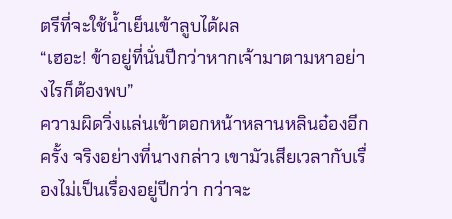ตรีที่จะใช้น้ำเย็นเข้าลูบได้ผล
“เฮอะ! ข้าอยู่ที่นั่นปีกว่าหากเจ้ามาตามหาอย่างไรก็ต้องพบ”
ความผิดวิ่งแล่นเข้าตอกหน้าหลานหลินอ๋องอีกครั้ง จริงอย่างที่นางกล่าว เขามัวเสียเวลากับเรื่องไม่เป็นเรื่องอยู่ปีกว่า กว่าจะ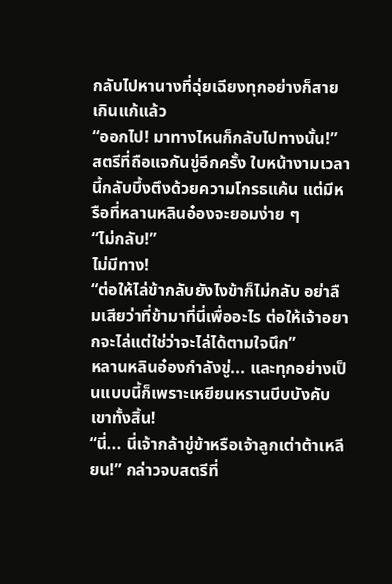กลับไปหานางที่ฉุ่ยเฉียงทุกอย่างก็สายเกินแก้แล้ว
“ออกไป! มาทางไหนก็กลับไปทางนั้น!” สตรีที่ถือแจกันขู่อีกครั้ง ใบหน้างามเวลานี้กลับบึ้งตึงด้วยความโกรธแค้น แต่มีหรือที่หลานหลินอ๋องจะยอมง่าย ๆ
“ไม่กลับ!”
ไม่มีทาง!
“ต่อให้ไล่ข้ากลับยังไงข้าก็ไม่กลับ อย่าลืมเสียว่าที่ข้ามาที่นี่เพื่ออะไร ต่อให้เจ้าอยากจะไล่แต่ใช่ว่าจะไล่ได้ตามใจนึก”
หลานหลินอ๋องกำลังขู่... และทุกอย่างเป็นแบบนี้ก็เพราะเหยียนหรานบีบบังคับเขาทั้งสิ้น!
“นี่... นี่เจ้ากล้าขู่ข้าหรือเจ้าลูกเต่าต้าเหลียน!” กล่าวจบสตรีที่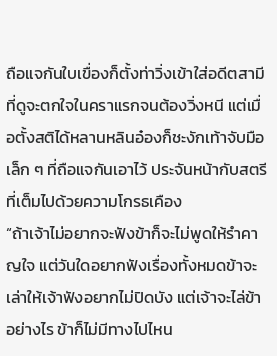ถือแจกันใบเขื่องก็ตั้งท่าวิ่งเข้าใส่อดีตสามีที่ดูจะตกใจในคราแรกจนต้องวิ่งหนี แต่เมื่อตั้งสติได้หลานหลินอ๋องก็ชะงักเท้าจับมือเล็ก ๆ ที่ถือแจกันเอาไว้ ประจันหน้ากับสตรีที่เต็มไปด้วยความโกรธเคือง
“ถ้าเจ้าไม่อยากจะฟังข้าก็จะไม่พูดให้รำคาญใจ แต่วันใดอยากฟังเรื่องทั้งหมดข้าจะเล่าให้เจ้าฟังอยากไม่ปิดบัง แต่เจ้าจะไล่ข้าอย่างไร ข้าก็ไม่มีทางไปไหน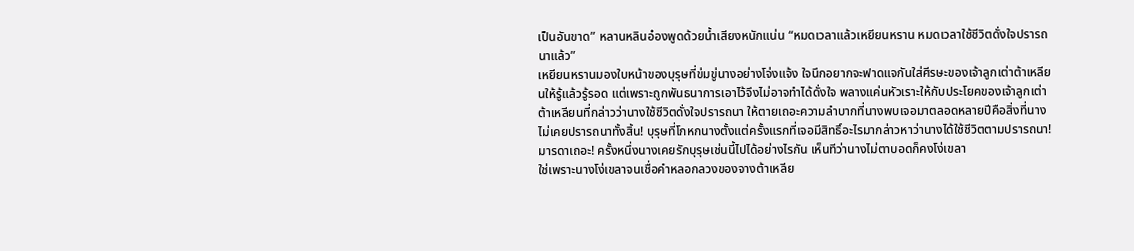เป็นอันขาด” หลานหลินอ๋องพูดด้วยน้ำเสียงหนักแน่น “หมดเวลาแล้วเหยียนหราน หมดเวลาใช้ชีวิตดั่งใจปรารถนาแล้ว”
เหยียนหรานมองใบหน้าของบุรุษที่ข่มขู่นางอย่างโจ่งแจ้ง ใจนึกอยากจะฟาดแจกันใส่ศีรษะของเจ้าลูกเต่าต้าเหลียนให้รู้แล้วรู้รอด แต่เพราะถูกพันธนาการเอาไว้จึงไม่อาจทำได้ดั่งใจ พลางแค่นหัวเราะให้กับประโยคของเจ้าลูกเต่าต้าเหลียนที่กล่าวว่านางใช้ชีวิตดั่งใจปรารถนา ให้ตายเถอะความลำบากที่นางพบเจอมาตลอดหลายปีคือสิ่งที่นางไม่เคยปรารถนาทั้งสิ้น! บุรุษที่โกหกนางตั้งแต่ครั้งแรกที่เจอมีสิทธิ์อะไรมากล่าวหาว่านางได้ใช้ชีวิตตามปรารถนา!
มารดาเถอะ! ครั้งหนึ่งนางเคยรักบุรุษเช่นนี้ไปได้อย่างไรกัน เห็นทีว่านางไม่ตาบอดก็คงโง่เขลา
ใช่เพราะนางโง่เขลาจนเชื่อคำหลอกลวงของจางต้าเหลีย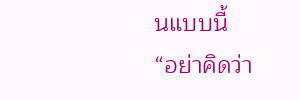นแบบนี้
“อย่าคิดว่า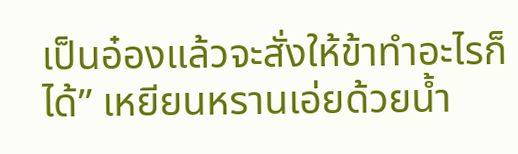เป็นอ๋องแล้วจะสั่งให้ข้าทำอะไรก็ได้” เหยียนหรานเอ่ยด้วยน้ำ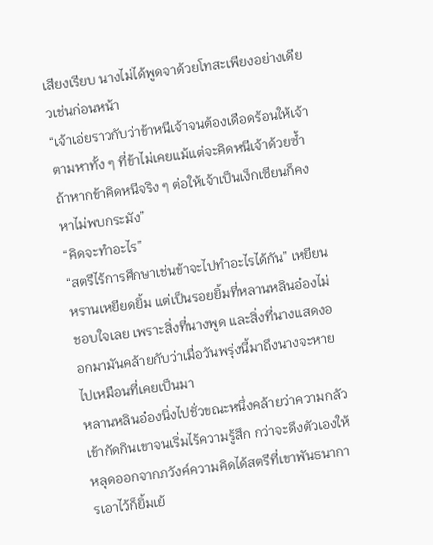เสียงเรียบ นางไม่ได้พูดจาด้วยโทสะเพียงอย่างเดียวเช่นก่อนหน้า
“เจ้าเอ่ยราวกับว่าข้าหนีเจ้าจนต้องเดือดร้อนให้เจ้าตามหาทั้ง ๆ ที่ข้าไม่เคยแม้แต่จะคิดหนีเจ้าด้วยซ้ำ ถ้าหากข้าคิดหนีจริง ๆ ต่อให้เจ้าเป็นเง็กเซียนก็คงหาไม่พบกระมัง”
“คิดจะทำอะไร”
“สตรีไร้การศึกษาเช่นข้าจะไปทำอะไรได้กัน” เหยียนหรานเหยียดยิ้ม แต่เป็นรอยยิ้มที่หลานหลินอ๋องไม่ชอบใจเลย เพราะสิ่งที่นางพูด และสิ่งที่นางแสดงออกมามันคล้ายกับว่าเมื่อวันพรุ่งนี้มาถึงนางจะหายไปเหมือนที่เคยเป็นมา
หลานหลินอ๋องนิ่งไปชั่วขณะหนึ่งคล้ายว่าความกลัวเข้ากัดกินเขาจนเริ่มไร้ความรู้สึก กว่าจะดึงตัวเองให้หลุดออกจากภวังค์ความคิดได้สตรีที่เขาพันธนาการเอาไว้ก็ยิ้มเย้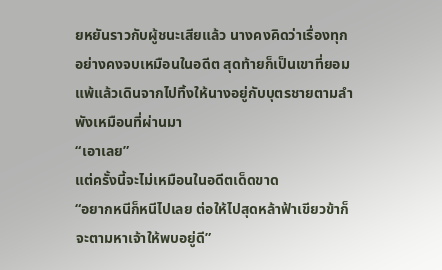ยหยันราวกับผู้ชนะเสียแล้ว นางคงคิดว่าเรื่องทุกอย่างคงจบเหมือนในอดีต สุดท้ายก็เป็นเขาที่ยอมแพ้แล้วเดินจากไปทิ้งให้นางอยู่กับบุตรชายตามลำพังเหมือนที่ผ่านมา
“เอาเลย”
แต่ครั้งนี้จะไม่เหมือนในอดีตเด็ดขาด
“อยากหนีก็หนีไปเลย ต่อให้ไปสุดหล้าฟ้าเขียวข้าก็จะตามหาเจ้าให้พบอยู่ดี”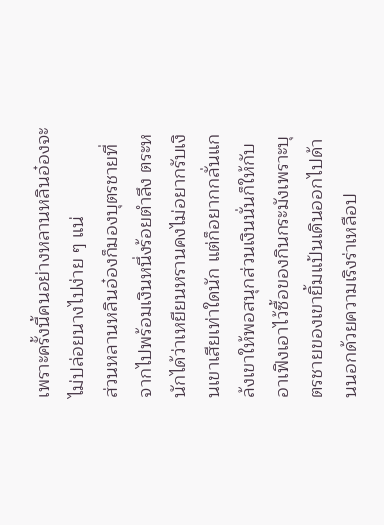เพราะครั้งนี้คนอย่างหลานหลินอ๋องจะไม่ปล่อยนางไปง่าย ๆ แน่
ส่วนหลานหลินอ๋องก็มองบุตรชายที่จากไปพร้อมเงินหนึ่งร้อยตำลึง ตระหนักได้ว่าเหยียนหรานคงไม่อยากรับเงินเขาเสียเท่าใดนัก แต่ก็อยากกลั่นแกล้งเขาให้พอสนุกส่วนเงินนั่นก็ให้กับอาเฟิงเอาไว้ซื้อของกินกระมังเพราะบุตรชายของเขายิ้มแป้นเดินออกไปด้านนอกด้วยความเริงร่าเหลือป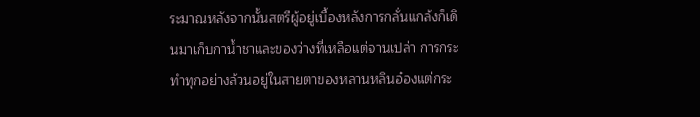ระมาณหลังจากนั้นสตรีผู้อยู่เบื้องหลังการกลั่นแกล้งก็เดินมาเก็บกาน้ำชาและของว่างที่เหลือแต่จานเปล่า การกระทำทุกอย่างล้วนอยู่ในสายตาของหลานหลินอ๋องแต่กระ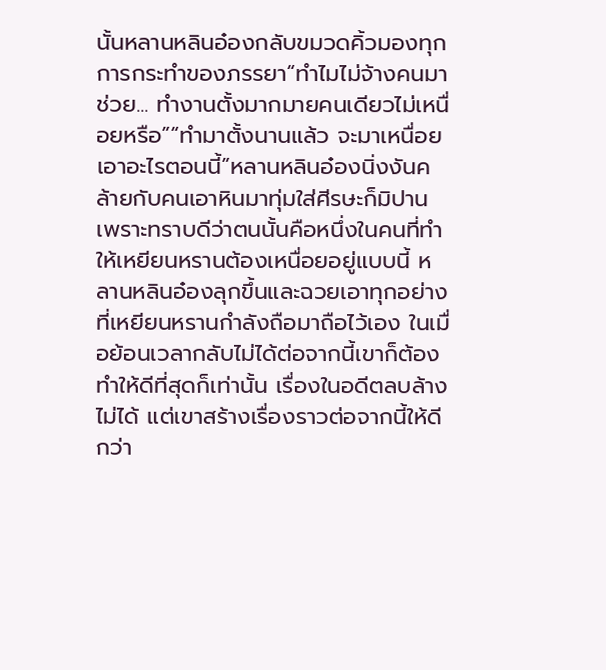นั้นหลานหลินอ๋องกลับขมวดคิ้วมองทุกการกระทำของภรรยา“ทำไมไม่จ้างคนมาช่วย... ทำงานตั้งมากมายคนเดียวไม่เหนื่อยหรือ”“ทำมาตั้งนานแล้ว จะมาเหนื่อยเอาอะไรตอนนี้”หลานหลินอ๋องนิ่งงันคล้ายกับคนเอาหินมาทุ่มใส่ศีรษะก็มิปาน เพราะทราบดีว่าตนนั้นคือหนึ่งในคนที่ทำให้เหยียนหรานต้องเหนื่อยอยู่แบบนี้ หลานหลินอ๋องลุกขึ้นและฉวยเอาทุกอย่างที่เหยียนหรานกำลังถือมาถือไว้เอง ในเมื่อย้อนเวลากลับไม่ได้ต่อจากนี้เขาก็ต้องทำให้ดีที่สุดก็เท่านั้น เรื่องในอดีตลบล้างไม่ได้ แต่เขาสร้างเรื่องราวต่อจากนี้ให้ดีกว่า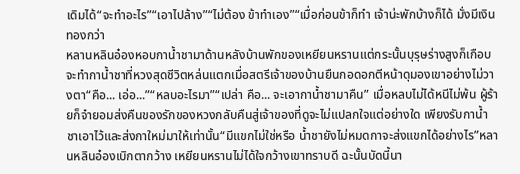เดิมได้“จะทำอะไร”“เอาไปล้าง”“ไม่ต้อง ข้าทำเอง”“เมื่อก่อนข้าก็ทำ เจ้าน่ะพักบ้างก็ได้ มั่งมีเงินทองกว่า
หลานหลินอ๋องหอบกาน้ำชามาด้านหลังบ้านพักของเหยียนหรานแต่กระนั้นบุรุษร่างสูงก็เกือบจะทำกาน้ำชาที่หวงสุดชีวิตหล่นแตกเมื่อสตรีเจ้าของบ้านยืนกอดอกตีหน้าดุมองเขาอย่างไม่วางตา“คือ... เอ่อ...”“หลบอะไรมา”“เปล่า คือ... จะเอากาน้ำชามาคืน” เมื่อหลบไม่ได้หนีไม่พ้น ผู้ร้ายก็จำยอมส่งคืนของรักของหวงกลับคืนสู่เจ้าของที่ดูจะไม่แปลกใจแต่อย่างใด เพียงรับกาน้ำชาเอาไว้และส่งกาใหม่มาให้เท่านั้น“มีแขกไม่ใช่หรือ น้ำชายังไม่หมดกาจะส่งแขกได้อย่างไร”หลานหลินอ๋องเบิกตากว้าง เหยียนหรานไม่ได้ใจกว้างเขาทราบดี ฉะนั้นบัดนี้นา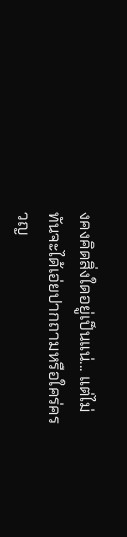งคงคิดสิ่งใดอยู่เป็นแน่... แต่ไม่ทันจะได้เอ่ยปากถามหรือใคร่ครวญ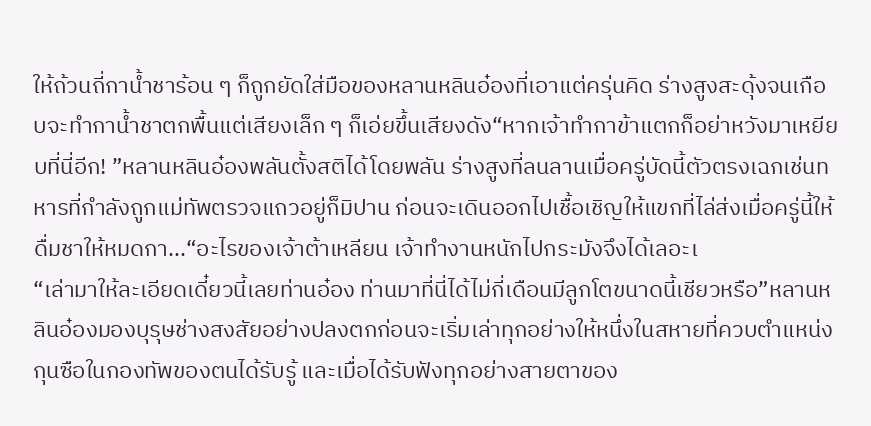ให้ถ้วนถี่กาน้ำชาร้อน ๆ ก็ถูกยัดใส่มือของหลานหลินอ๋องที่เอาแต่ครุ่นคิด ร่างสูงสะดุ้งจนเกือบจะทำกาน้ำชาตกพื้นแต่เสียงเล็ก ๆ ก็เอ่ยขึ้นเสียงดัง“หากเจ้าทำกาข้าแตกก็อย่าหวังมาเหยียบที่นี่อีก! ”หลานหลินอ๋องพลันตั้งสติได้โดยพลัน ร่างสูงที่ลนลานเมื่อครู่บัดนี้ตัวตรงเฉกเช่นทหารที่กำลังถูกแม่ทัพตรวจแถวอยู่ก็มิปาน ก่อนจะเดินออกไปเชื้อเชิญให้แขกที่ไล่ส่งเมื่อครู่นี้ให้ดื่มชาให้หมดกา...“อะไรของเจ้าต้าเหลียน เจ้าทำงานหนักไปกระมังจึงได้เลอะเ
“เล่ามาให้ละเอียดเดี๋ยวนี้เลยท่านอ๋อง ท่านมาที่นี่ได้ไม่กี่เดือนมีลูกโตขนาดนี้เชียวหรือ”หลานหลินอ๋องมองบุรุษช่างสงสัยอย่างปลงตกก่อนจะเริ่มเล่าทุกอย่างให้หนึ่งในสหายที่ควบตำแหน่งกุนซือในกองทัพของตนได้รับรู้ และเมื่อได้รับฟังทุกอย่างสายตาของ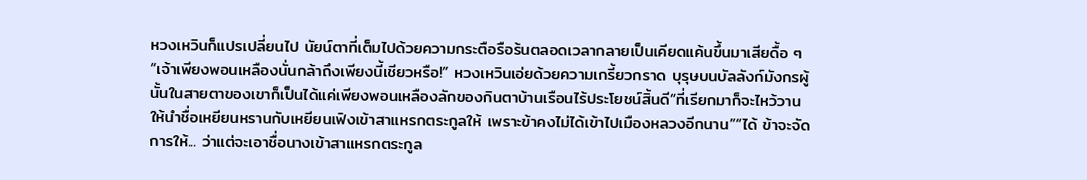หวงเหวินก็แปรเปลี่ยนไป นัยน์ตาที่เต็มไปด้วยความกระตือรือร้นตลอดเวลากลายเป็นเคียดแค้นขึ้นมาเสียดื้อ ๆ“เจ้าเพียงพอนเหลืองนั่นกล้าถึงเพียงนี้เชียวหรือ!” หวงเหวินเอ่ยด้วยความเกรี้ยวกราด บุรุษบนบัลลังก์มังกรผู้นั้นในสายตาของเขาก็เป็นได้แค่เพียงพอนเหลืองลักของกินตาบ้านเรือนไร้ประโยชน์สิ้นดี“ที่เรียกมาก็จะไหว้วานให้นำชื่อเหยียนหรานกับเหยียนเฟิงเข้าสาแหรกตระกูลให้ เพราะข้าคงไม่ได้เข้าไปเมืองหลวงอีกนาน”“ได้ ข้าจะจัดการให้... ว่าแต่จะเอาชื่อนางเข้าสาแหรกตระกูล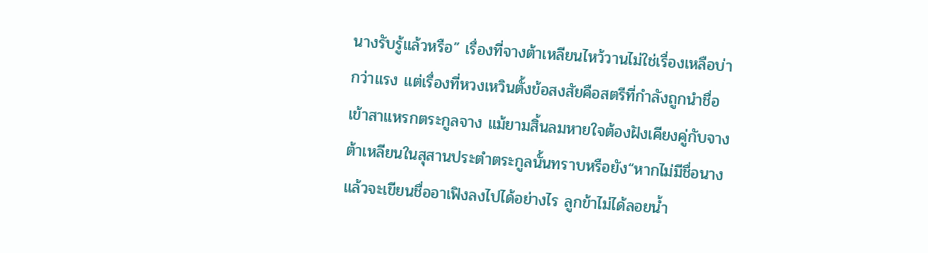นางรับรู้แล้วหรือ” เรื่องที่จางต้าเหลียนไหว้วานไม่ใช่เรื่องเหลือบ่ากว่าแรง แต่เรื่องที่หวงเหวินตั้งข้อสงสัยคือสตรีที่กำลังถูกนำชื่อเข้าสาแหรกตระกูลจาง แม้ยามสิ้นลมหายใจต้องฝังเคียงคู่กับจางต้าเหลียนในสุสานประตำตระกูลนั้นทราบหรือยัง“หากไม่มีชื่อนางแล้วจะเขียนชื่ออาเฟิงลงไปได้อย่างไร ลูกข้าไม่ได้ลอยน้ำ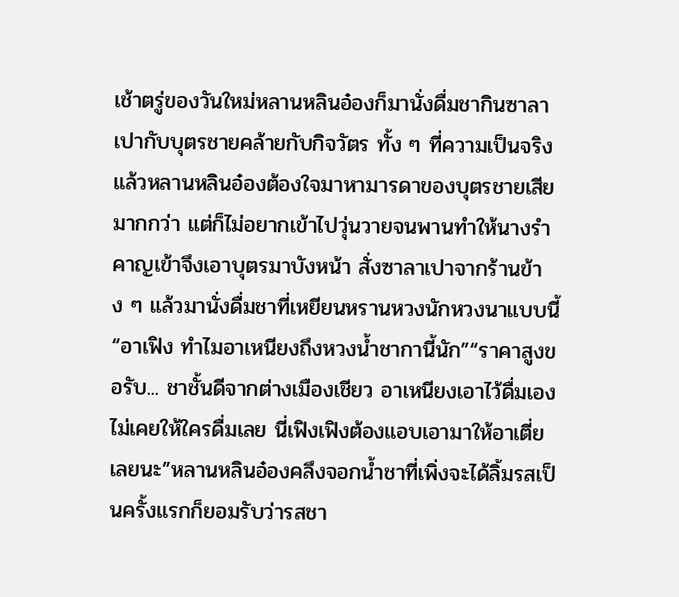เช้าตรู่ของวันใหม่หลานหลินอ๋องก็มานั่งดื่มชากินซาลาเปากับบุตรชายคล้ายกับกิจวัตร ทั้ง ๆ ที่ความเป็นจริงแล้วหลานหลินอ๋องต้องใจมาหามารดาของบุตรชายเสียมากกว่า แต่ก็ไม่อยากเข้าไปวุ่นวายจนพานทำให้นางรำคาญเข้าจึงเอาบุตรมาบังหน้า สั่งซาลาเปาจากร้านข้าง ๆ แล้วมานั่งดื่มชาที่เหยียนหรานหวงนักหวงนาแบบนี้“อาเฟิง ทำไมอาเหนียงถึงหวงน้ำชากานี้นัก”“ราคาสูงขอรับ... ชาชั้นดีจากต่างเมืองเชียว อาเหนียงเอาไว้ดื่มเองไม่เคยให้ใครดื่มเลย นี่เฟิงเฟิงต้องแอบเอามาให้อาเตี่ยเลยนะ”หลานหลินอ๋องคลึงจอกน้ำชาที่เพิ่งจะได้ลิ้มรสเป็นครั้งแรกก็ยอมรับว่ารสชา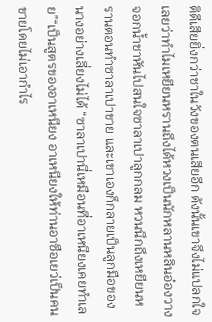ติดีเสียยิ่งกว่าชาในวังของตนเสียอีก ดังนั้นเขาจึงไม่แปลกใจเลยว่าทำไมเหยียนหรานถึงได้หวงเป็นนักหลานหลินอ๋องวางจอกน้ำชาหันไปสนใจซาลาเปาลูกกลม หวนนึกถึงเหยียนหรานตอนทำซาลาเปาขาย และเขาเองก็กลายเป็นลูกมือของนางอย่างเลี่ยงไม่ได้ “ซาลาเปานี่เหมือนที่อาเหนียงเคยทำเลย”“เป็นสูตรของอาเหนียง อาเหนียงให้ท่านอาซือเยว่เป็นคนขายโดยไม่เอากำไร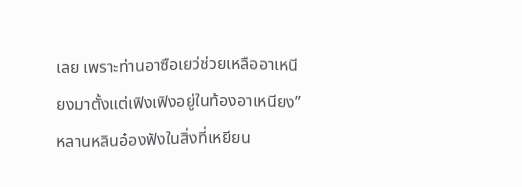เลย เพราะท่านอาซือเยว่ช่วยเหลืออาเหนียงมาตั้งแต่เฟิงเฟิงอยู่ในท้องอาเหนียง”หลานหลินอ๋องฟังในสิ่งที่เหยียน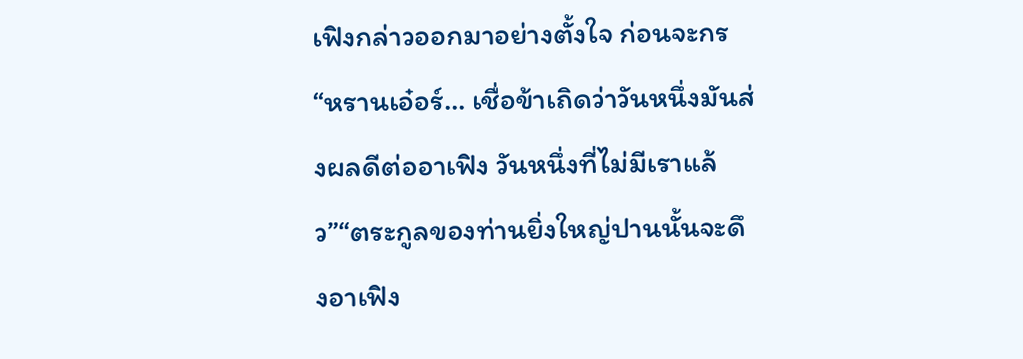เฟิงกล่าวออกมาอย่างตั้งใจ ก่อนจะกร
“หรานเอ๋อร์... เชื่อข้าเถิดว่าวันหนึ่งมันส่งผลดีต่ออาเฟิง วันหนึ่งที่ไม่มีเราแล้ว”“ตระกูลของท่านยิ่งใหญ่ปานนั้นจะดึงอาเฟิง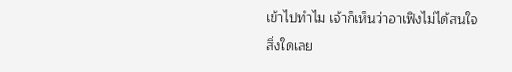เข้าไปทำไม เจ้าก็เห็นว่าอาเฟิงไม่ได้สนใจสิ่งใดเลย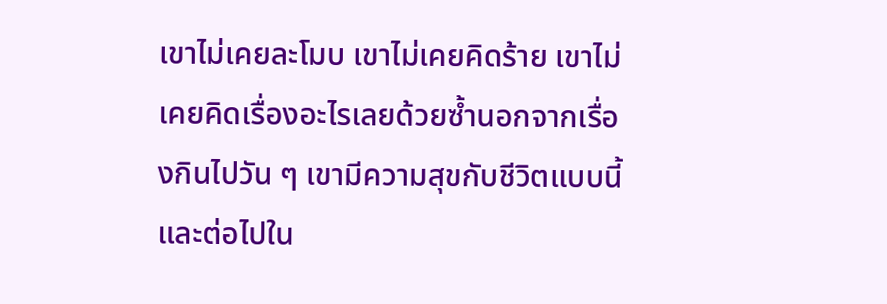เขาไม่เคยละโมบ เขาไม่เคยคิดร้าย เขาไม่เคยคิดเรื่องอะไรเลยด้วยซ้ำนอกจากเรื่องกินไปวัน ๆ เขามีความสุขกับชีวิตแบบนี้ และต่อไปใน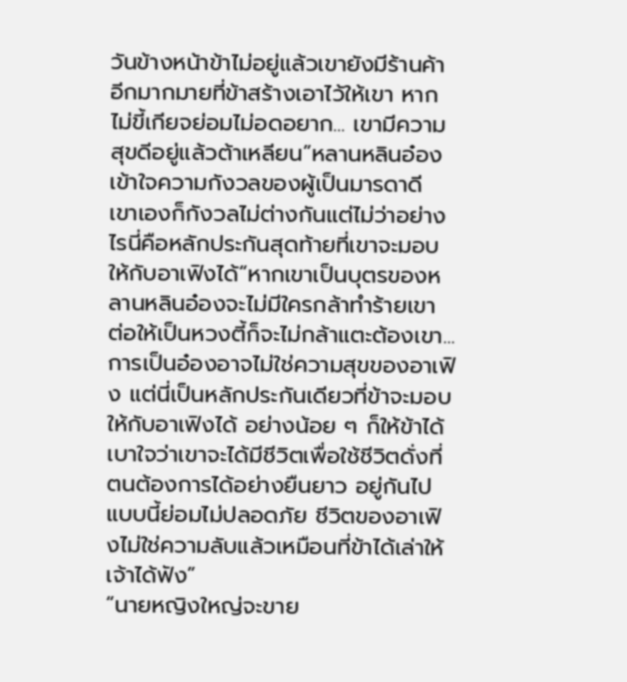วันข้างหน้าข้าไม่อยู่แล้วเขายังมีร้านค้าอีกมากมายที่ข้าสร้างเอาไว้ให้เขา หากไม่ขี้เกียจย่อมไม่อดอยาก... เขามีความสุขดีอยู่แล้วต้าเหลียน”หลานหลินอ๋องเข้าใจความกังวลของผู้เป็นมารดาดี เขาเองก็กังวลไม่ต่างกันแต่ไม่ว่าอย่างไรนี่คือหลักประกันสุดท้ายที่เขาจะมอบให้กับอาเฟิงได้“หากเขาเป็นบุตรของหลานหลินอ๋องจะไม่มีใครกล้าทำร้ายเขา ต่อให้เป็นหวงตี้ก็จะไม่กล้าแตะต้องเขา... การเป็นอ๋องอาจไม่ใช่ความสุขของอาเฟิง แต่นี่เป็นหลักประกันเดียวที่ข้าจะมอบให้กับอาเฟิงได้ อย่างน้อย ๆ ก็ให้ข้าได้เบาใจว่าเขาจะได้มีชีวิตเพื่อใช้ชีวิตดั่งที่ตนต้องการได้อย่างยืนยาว อยู่กันไปแบบนี้ย่อมไม่ปลอดภัย ชีวิตของอาเฟิงไม่ใช่ความลับแล้วเหมือนที่ข้าได้เล่าให้เจ้าได้ฟัง”
“นายหญิงใหญ่จะขาย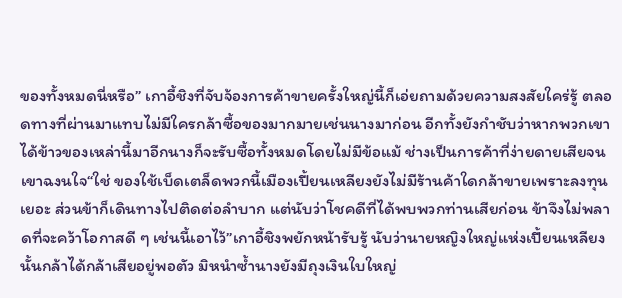ของทั้งหมดนี่หรือ” เกาอี้ชิงที่จับจ้องการค้าขายครั้งใหญ่นี้ก็เอ่ยถามด้วยความสงสัยใคร่รู้ ตลอดทางที่ผ่านมาแทบไม่มีใครกล้าซื้อของมากมายเช่นนางมาก่อน อีกทั้งยังกำชับว่าหากพวกเขาได้ข้าวของเหล่านี้มาอีกนางก็จะรับซื้อทั้งหมดโดยไม่มีข้อแม้ ช่างเป็นการค้าที่ง่ายดายเสียจนเขาฉงนใจ“ใช่ ของใช้เบ็ดเตล็ดพวกนี้เมืองเปี้ยนเหลียงยังไม่มีร้านค้าใดกล้าขายเพราะลงทุนเยอะ ส่วนข้าก็เดินทางไปติดต่อลำบาก แต่นับว่าโชคดีที่ได้พบพวกท่านเสียก่อน ข้าจึงไม่พลาดที่จะคว้าโอกาสดี ๆ เช่นนี้เอาไว้”เกาอี้ชิงพยักหน้ารับรู้ นับว่านายหญิงใหญ่แห่งเปี้ยนเหลียงนั้นกล้าได้กล้าเสียอยู่พอตัว มิหนำซ้ำนางยังมีถุงเงินใบใหญ่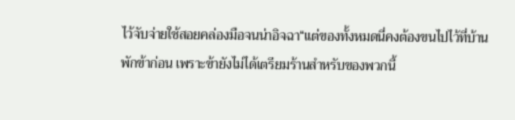ไว้จับจ่ายใช้สอยคล่องมือจนน่าอิจฉา“แต่ของทั้งหมดนี่คงต้องขนไปไว้ที่บ้านพักข้าก่อน เพราะข้ายังไม่ได้เตรียมร้านสำหรับของพวกนี้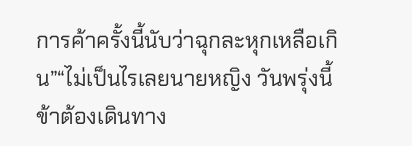การค้าครั้งนี้นับว่าฉุกละหุกเหลือเกิน”“ไม่เป็นไรเลยนายหญิง วันพรุ่งนี้ข้าต้องเดินทาง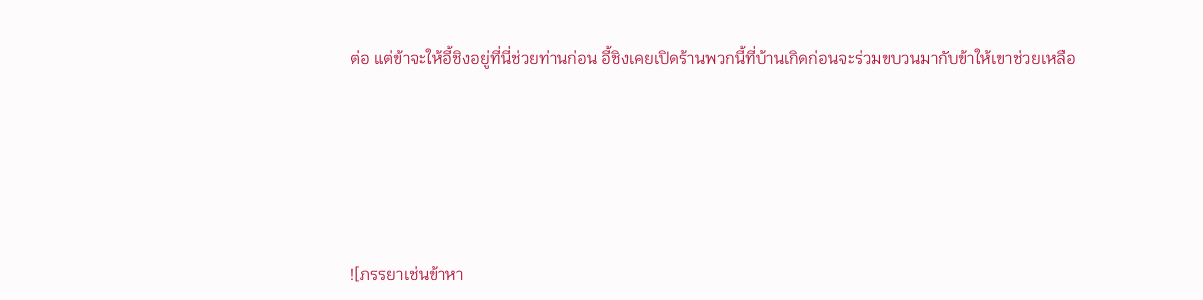ต่อ แต่ข้าจะให้อี้ชิงอยู่ที่นี่ช่วยท่านก่อน อี้ชิงเคยเปิดร้านพวกนี้ที่บ้านเกิดก่อนจะร่วมขบวนมากับข้าให้เขาช่วยเหลือ







![ภรรยาเช่นข้าหา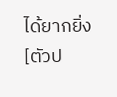ได้ยากยิ่ง [ตัวป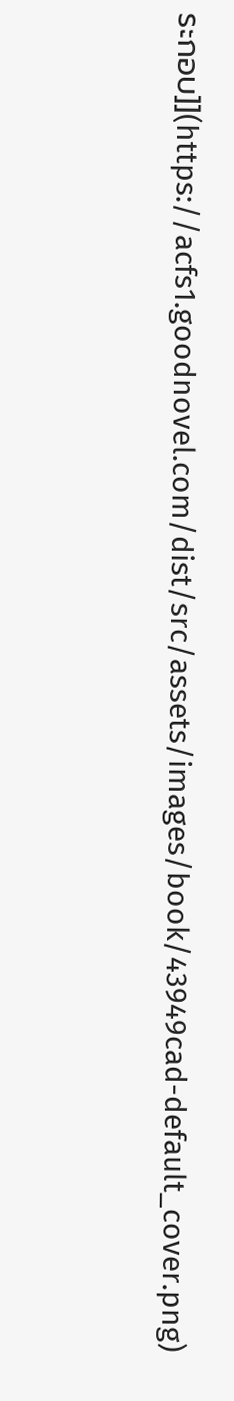ระกอบ]](https://acfs1.goodnovel.com/dist/src/assets/images/book/43949cad-default_cover.png)